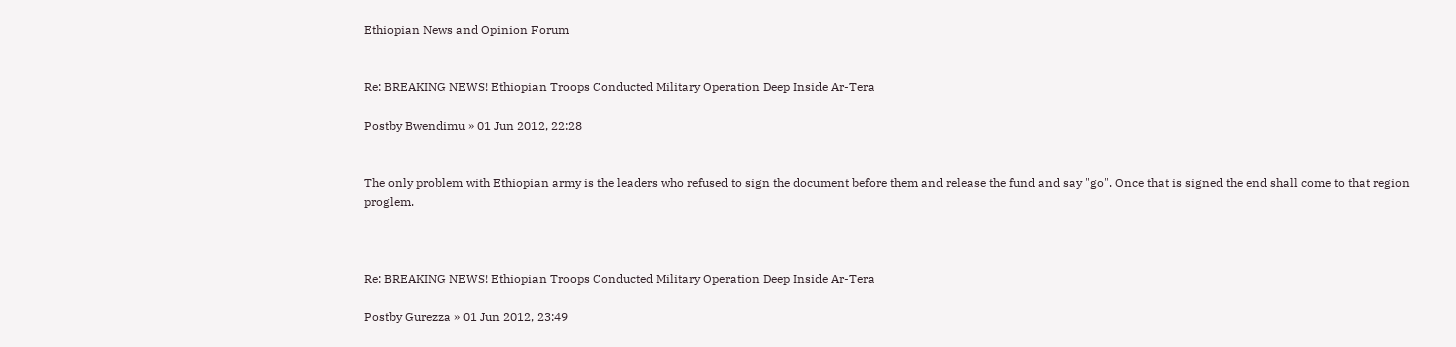Ethiopian News and Opinion Forum


Re: BREAKING NEWS! Ethiopian Troops Conducted Military Operation Deep Inside Ar-Tera

Postby Bwendimu » 01 Jun 2012, 22:28


The only problem with Ethiopian army is the leaders who refused to sign the document before them and release the fund and say "go". Once that is signed the end shall come to that region proglem.



Re: BREAKING NEWS! Ethiopian Troops Conducted Military Operation Deep Inside Ar-Tera

Postby Gurezza » 01 Jun 2012, 23:49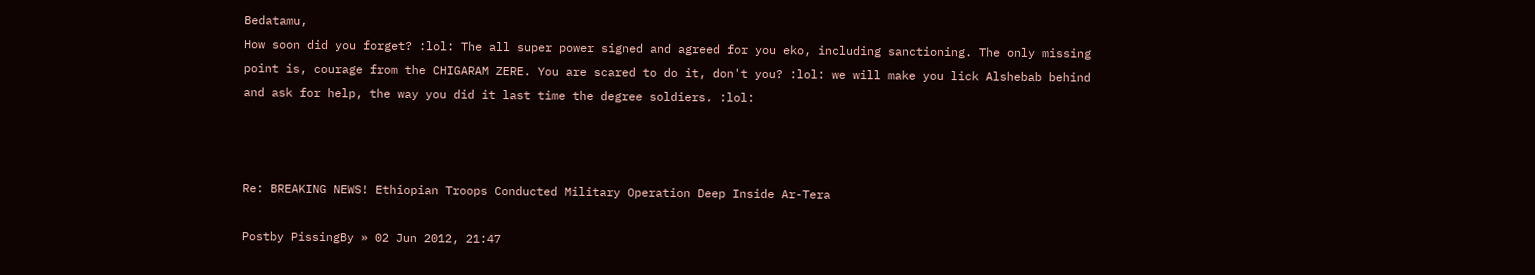Bedatamu,
How soon did you forget? :lol: The all super power signed and agreed for you eko, including sanctioning. The only missing point is, courage from the CHIGARAM ZERE. You are scared to do it, don't you? :lol: we will make you lick Alshebab behind and ask for help, the way you did it last time the degree soldiers. :lol:



Re: BREAKING NEWS! Ethiopian Troops Conducted Military Operation Deep Inside Ar-Tera

Postby PissingBy » 02 Jun 2012, 21:47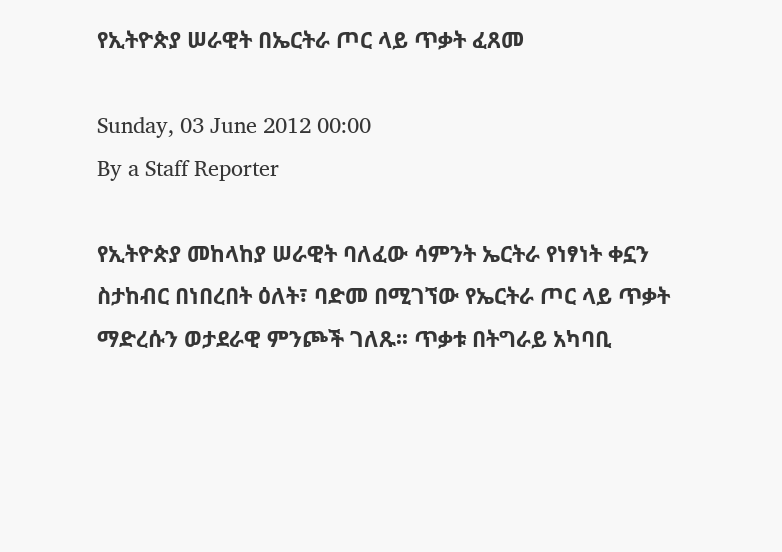የኢትዮጵያ ሠራዊት በኤርትራ ጦር ላይ ጥቃት ፈጸመ

Sunday, 03 June 2012 00:00
By a Staff Reporter

የኢትዮጵያ መከላከያ ሠራዊት ባለፈው ሳምንት ኤርትራ የነፃነት ቀኗን ስታከብር በነበረበት ዕለት፣ ባድመ በሚገኘው የኤርትራ ጦር ላይ ጥቃት ማድረሱን ወታደራዊ ምንጮች ገለጹ፡፡ ጥቃቱ በትግራይ አካባቢ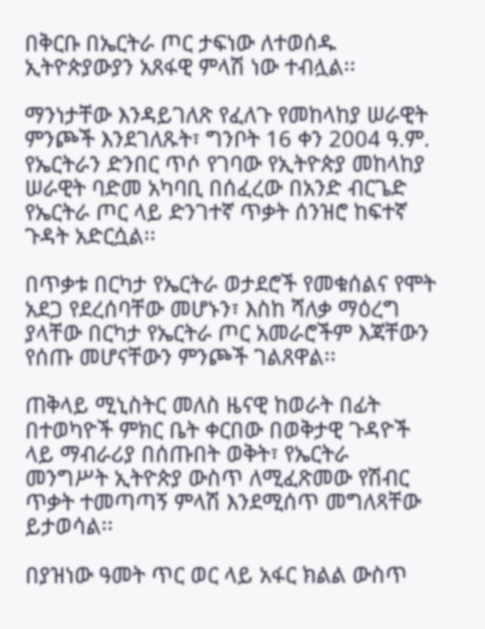በቅርቡ በኤርትራ ጦር ታፍነው ለተወሰዱ ኢትዮጵያውያን አጸፋዊ ምላሽ ነው ተብሏል፡፡

ማንነታቸው እንዳይገለጽ የፈለጉ የመከላከያ ሠራዊት ምንጮች እንደገለጹት፣ ግንቦት 16 ቀን 2004 ዓ.ም. የኤርትራን ድንበር ጥሶ የገባው የኢትዮጵያ መከላከያ ሠራዊት ባድመ አካባቢ በሰፈረው በአንድ ብርጌድ የኤርትራ ጦር ላይ ድንገተኛ ጥቃት ሰንዝሮ ከፍተኛ ጉዳት አድርሷል፡፡

በጥቃቱ በርካታ የኤርትራ ወታደሮች የመቁሰልና የሞት አደጋ የደረሰባቸው መሆኑን፣ እስከ ሻለቃ ማዕረግ ያላቸው በርካታ የኤርትራ ጦር አመራሮችም እጃቸውን የሰጡ መሆናቸውን ምንጮች ገልጸዋል፡፡

ጠቅላይ ሚኒስትር መለስ ዜናዊ ከወራት በፊት በተወካዮች ምክር ቤት ቀርበው በወቅታዊ ጉዳዮች ላይ ማብራሪያ በሰጡበት ወቅት፣ የኤርትራ መንግሥት ኢትዮጵያ ውስጥ ለሚፈጽመው የሽብር ጥቃት ተመጣጣኝ ምላሽ እንደሚሰጥ መግለጻቸው ይታወሳል፡፡

በያዝነው ዓመት ጥር ወር ላይ አፋር ክልል ውስጥ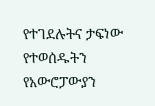የተገደሉትና ታፍነው የተወሰዱትን የአውሮፓውያን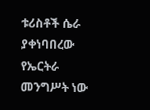ቱሪስቶች ሴራ ያቀነባበረው የኤርትራ መንግሥት ነው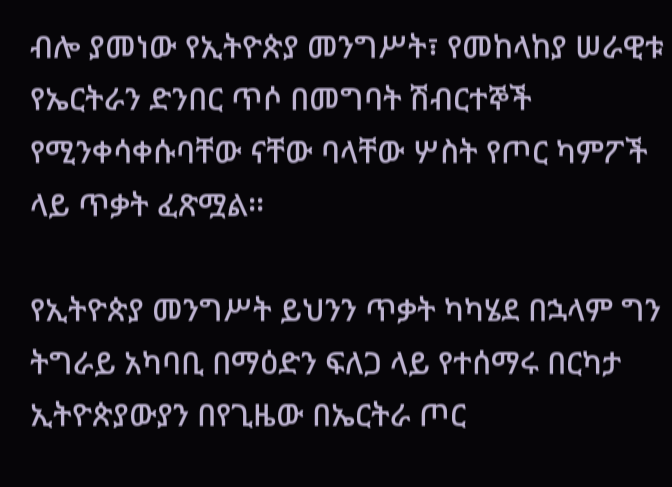ብሎ ያመነው የኢትዮጵያ መንግሥት፣ የመከላከያ ሠራዊቱ የኤርትራን ድንበር ጥሶ በመግባት ሽብርተኞች የሚንቀሳቀሱባቸው ናቸው ባላቸው ሦስት የጦር ካምፖች ላይ ጥቃት ፈጽሟል፡፡

የኢትዮጵያ መንግሥት ይህንን ጥቃት ካካሄደ በኋላም ግን ትግራይ አካባቢ በማዕድን ፍለጋ ላይ የተሰማሩ በርካታ ኢትዮጵያውያን በየጊዜው በኤርትራ ጦር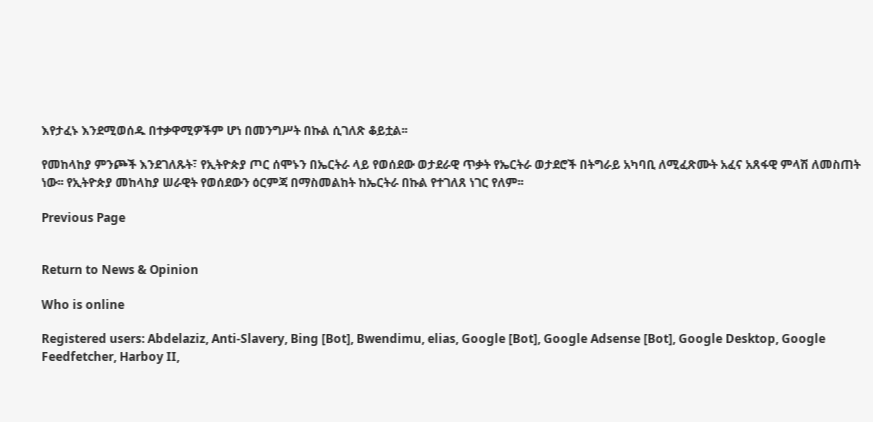እየታፈኑ እንደሚወሰዱ በተቃዋሚዎችም ሆነ በመንግሥት በኩል ሲገለጽ ቆይቷል፡፡

የመከላከያ ምንጮች እንደገለጹት፣ የኢትዮጵያ ጦር ሰሞኑን በኤርትራ ላይ የወሰደው ወታደራዊ ጥቃት የኤርትራ ወታደሮች በትግራይ አካባቢ ለሚፈጽሙት አፈና አጸፋዊ ምላሽ ለመስጠት ነው፡፡ የኢትዮጵያ መከላከያ ሠራዊት የወሰደውን ዕርምጃ በማስመልከት ከኤርትራ በኩል የተገለጸ ነገር የለም፡፡

Previous Page


Return to News & Opinion

Who is online

Registered users: Abdelaziz, Anti-Slavery, Bing [Bot], Bwendimu, elias, Google [Bot], Google Adsense [Bot], Google Desktop, Google Feedfetcher, Harboy II,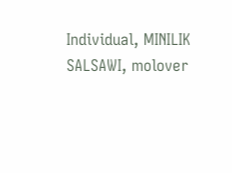Individual, MINILIK SALSAWI, molover